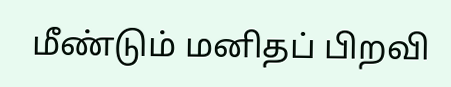மீண்டும் மனிதப் பிறவி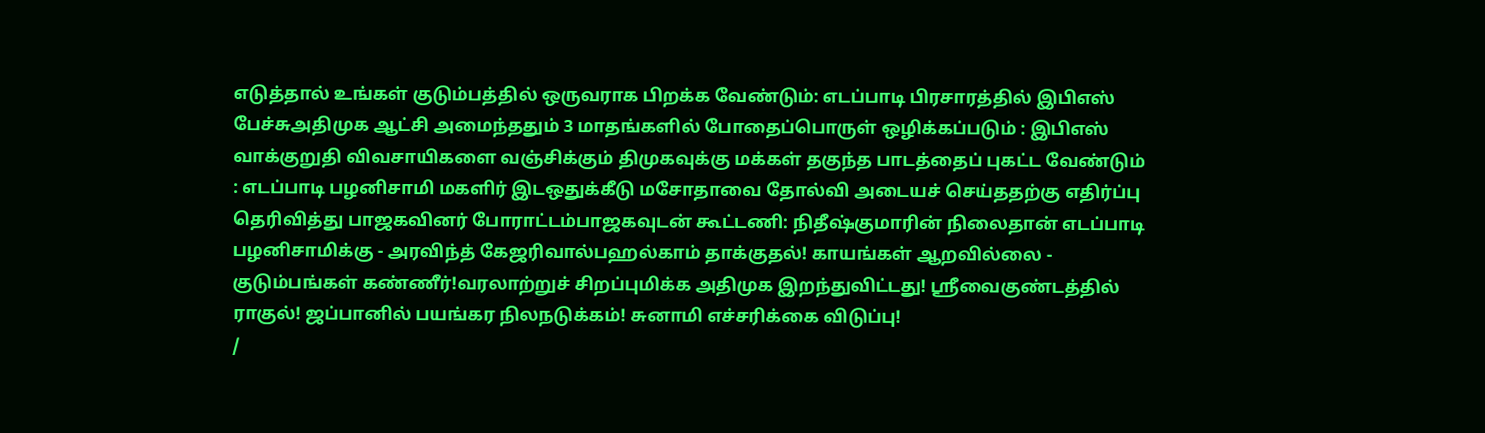எடுத்தால் உங்கள் குடும்பத்தில் ஒருவராக பிறக்க வேண்டும்: எடப்பாடி பிரசாரத்தில் இபிஎஸ் பேச்சுஅதிமுக ஆட்சி அமைந்ததும் 3 மாதங்களில் போதைப்பொருள் ஒழிக்கப்படும் : இபிஎஸ் வாக்குறுதி விவசாயிகளை வஞ்சிக்கும் திமுகவுக்கு மக்கள் தகுந்த பாடத்தைப் புகட்ட வேண்டும் : எடப்பாடி பழனிசாமி மகளிர் இடஒதுக்கீடு மசோதாவை தோல்வி அடையச் செய்ததற்கு எதிர்ப்பு தெரிவித்து பாஜகவினர் போராட்டம்பாஜகவுடன் கூட்டணி: நிதீஷ்குமாரின் நிலைதான் எடப்பாடி பழனிசாமிக்கு - அரவிந்த் கேஜரிவால்பஹல்காம் தாக்குதல்! காயங்கள் ஆறவில்லை - குடும்பங்கள் கண்ணீர்!வரலாற்றுச் சிறப்புமிக்க அதிமுக இறந்துவிட்டது! ஸ்ரீவைகுண்டத்தில் ராகுல்! ஜப்பானில் பயங்கர நிலநடுக்கம்! சுனாமி எச்சரிக்கை விடுப்பு!
/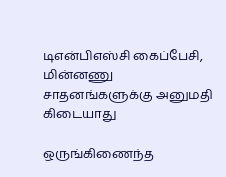டிஎன்பிஎஸ்சி கைப்பேசி, மின்னணு சாதனங்களுக்கு அனுமதி கிடையாது

ஒருங்கிணைந்த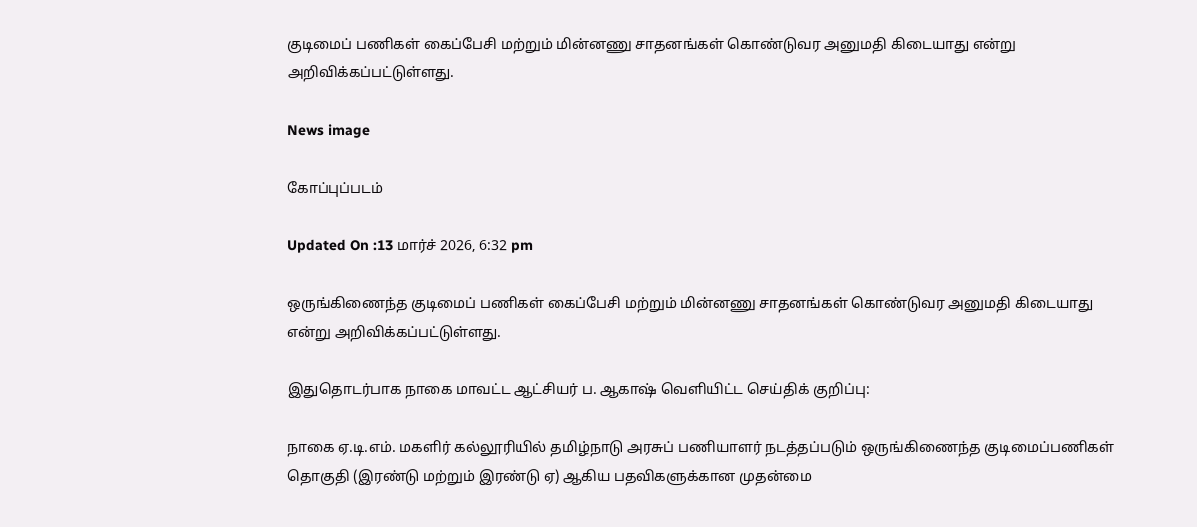குடிமைப் பணிகள் கைப்பேசி மற்றும் மின்னணு சாதனங்கள் கொண்டுவர அனுமதி கிடையாது என்று அறிவிக்கப்பட்டுள்ளது.

News image

கோப்புப்படம்

Updated On :13 மார்ச் 2026, 6:32 pm

ஒருங்கிணைந்த குடிமைப் பணிகள் கைப்பேசி மற்றும் மின்னணு சாதனங்கள் கொண்டுவர அனுமதி கிடையாது என்று அறிவிக்கப்பட்டுள்ளது.

இதுதொடர்பாக நாகை மாவட்ட ஆட்சியர் ப. ஆகாஷ் வெளியிட்ட செய்திக் குறிப்பு:

நாகை ஏ.டி.எம். மகளிர் கல்லூரியில் தமிழ்நாடு அரசுப் பணியாளர் நடத்தப்படும் ஒருங்கிணைந்த குடிமைப்பணிகள் தொகுதி (இரண்டு மற்றும் இரண்டு ஏ) ஆகிய பதவிகளுக்கான முதன்மை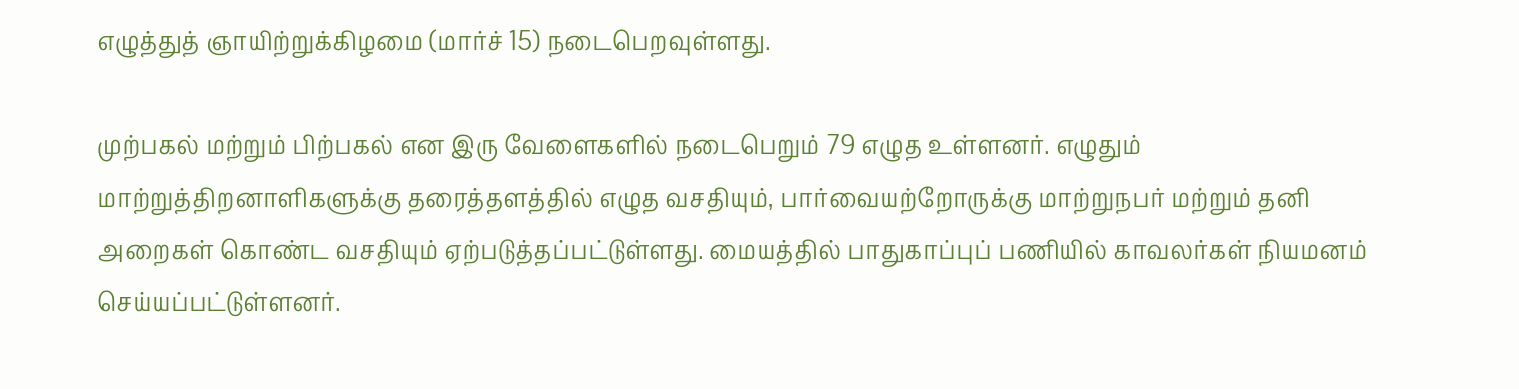எழுத்துத் ஞாயிற்றுக்கிழமை (மார்ச் 15) நடைபெறவுள்ளது.

முற்பகல் மற்றும் பிற்பகல் என இரு வேளைகளில் நடைபெறும் 79 எழுத உள்ளனர். எழுதும் மாற்றுத்திறனாளிகளுக்கு தரைத்தளத்தில் எழுத வசதியும், பார்வையற்றோருக்கு மாற்றுநபர் மற்றும் தனி அறைகள் கொண்ட வசதியும் ஏற்படுத்தப்பட்டுள்ளது. மையத்தில் பாதுகாப்புப் பணியில் காவலர்கள் நியமனம் செய்யப்பட்டுள்ளனர்.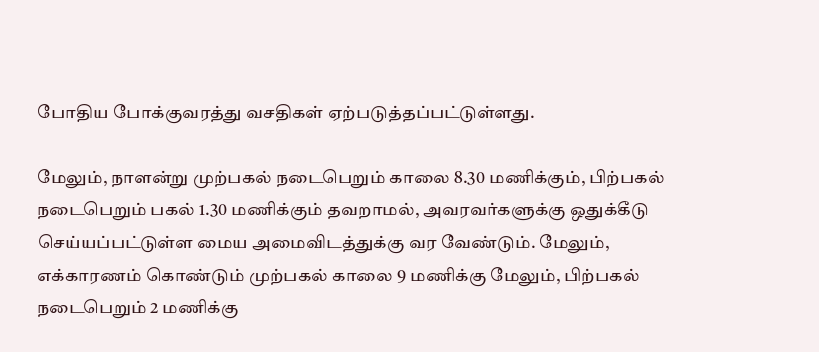போதிய போக்குவரத்து வசதிகள் ஏற்படுத்தப்பட்டுள்ளது.

மேலும், நாளன்று முற்பகல் நடைபெறும் காலை 8.30 மணிக்கும், பிற்பகல் நடைபெறும் பகல் 1.30 மணிக்கும் தவறாமல், அவரவர்களுக்கு ஒதுக்கீடு செய்யப்பட்டுள்ள மைய அமைவிடத்துக்கு வர வேண்டும். மேலும், எக்காரணம் கொண்டும் முற்பகல் காலை 9 மணிக்கு மேலும், பிற்பகல் நடைபெறும் 2 மணிக்கு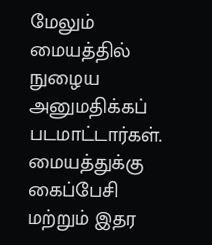மேலும் மையத்தில் நுழைய அனுமதிக்கப் படமாட்டார்கள். மையத்துக்கு கைப்பேசி மற்றும் இதர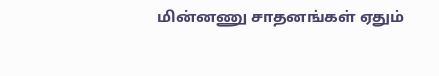மின்னணு சாதனங்கள் ஏதும்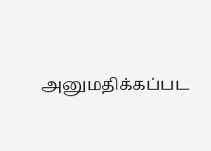அனுமதிக்கப்பட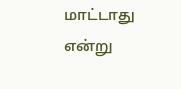மாட்டாது என்று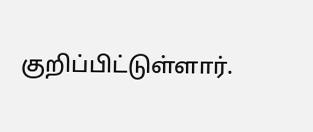குறிப்பிட்டுள்ளார்.